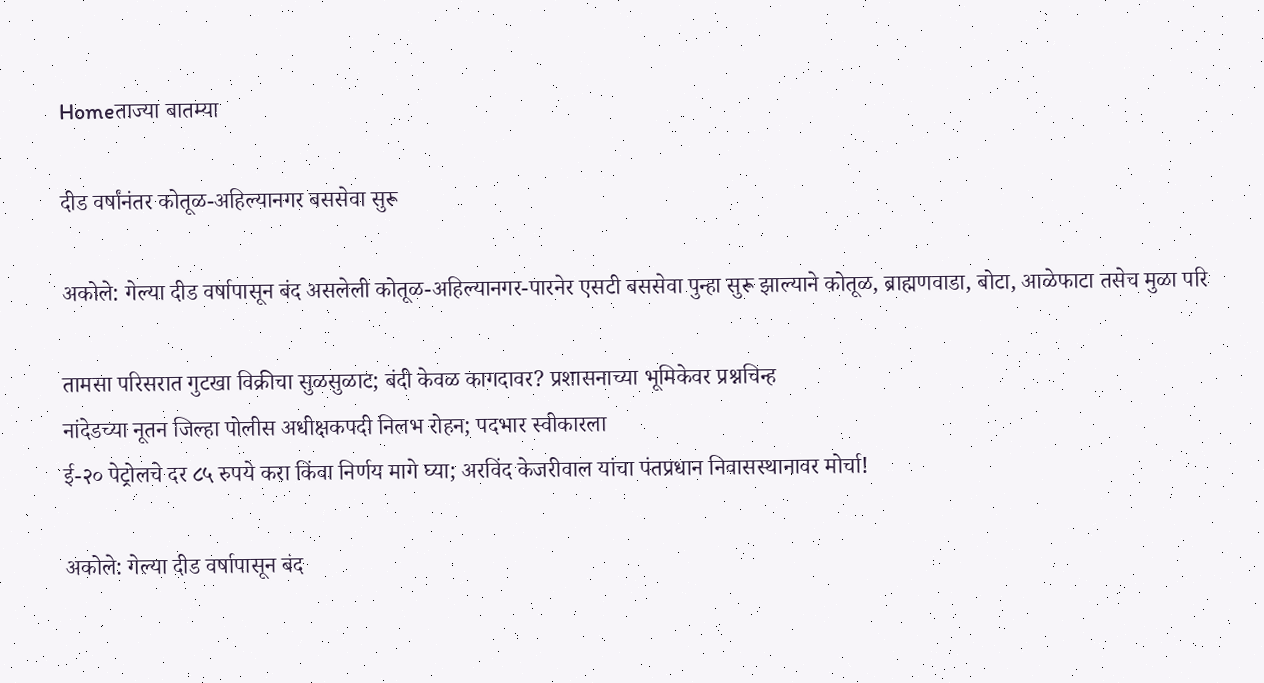Homeताज्या बातम्या

दीड वर्षांनंतर कोतूळ-अहिल्यानगर बससेवा सुरू

अकोले: गेल्या दीड वर्षापासून बंद असलेली कोतूळ-अहिल्यानगर-पारनेर एसटी बससेवा पुन्हा सुरू झाल्याने कोतूळ, ब्राह्मणवाडा, बोटा, आळेफाटा तसेच मुळा परि

तामसा परिसरात गुटखा विक्रीचा सुळसुळाट; बंदी केवळ कागदावर? प्रशासनाच्या भूमिकेवर प्रश्नचिन्ह
नांदेडच्या नूतन जिल्हा पोलीस अधीक्षकपदी निलभ रोहन; पदभार स्वीकारला
ई-२० पेट्रोलचे दर ८५ रुपये करा किंवा निर्णय मागे घ्या; अरविंद केजरीवाल यांचा पंतप्रधान निवासस्थानावर मोर्चा!

अकोले: गेल्या दीड वर्षापासून बंद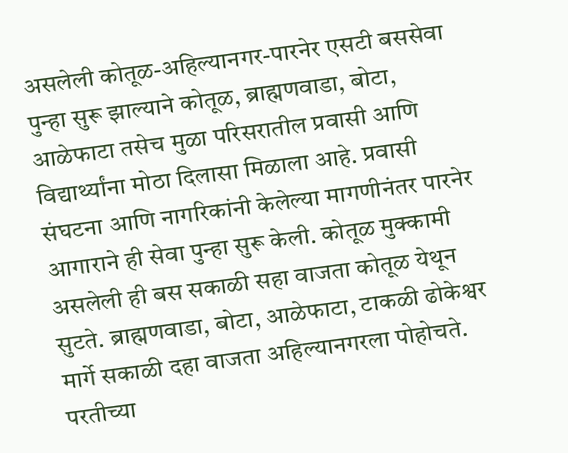असलेली कोतूळ-अहिल्यानगर-पारनेर एसटी बससेवा पुन्हा सुरू झाल्याने कोतूळ, ब्राह्मणवाडा, बोटा, आळेफाटा तसेच मुळा परिसरातील प्रवासी आणि विद्यार्थ्यांना मोठा दिलासा मिळाला आहे. प्रवासी संघटना आणि नागरिकांनी केलेल्या मागणीनंतर पारनेर आगाराने ही सेवा पुन्हा सुरू केली. कोतूळ मुक्कामी असलेली ही बस सकाळी सहा वाजता कोतूळ येथून सुटते. ब्राह्मणवाडा, बोटा, आळेफाटा, टाकळी ढोकेश्वर मार्गे सकाळी दहा वाजता अहिल्यानगरला पोहोचते. परतीच्या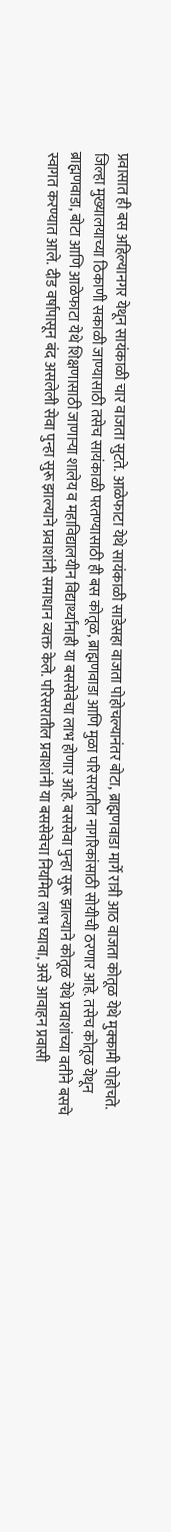प्रवासात ही बस अहिल्यानगर येथून सायंकाळी चार वाजता सुटते. आळेफाटा येथे सायंकाळी साडेसहा वाजता पोहोचल्यानंतर बोटा, ब्राह्मणवाडा मार्गे रात्री आठ वाजता कोतूळ येथे मुक्कामी पोहोचते. जिल्हा मुख्यालयाच्या ठिकाणी सकाळी जाण्यासाठी तसेच सायंकाळी परतण्यासाठी ही बस कोतूळ, ब्राह्मणवाडा आणि मुळा परिसरातील नागरिकांसाठी सोयीची ठरणार आहे. तसेच कोतूळ येथून ब्राह्मणवाडा, बोटा आणि आळेफाटा येथे शिक्षणासाठी जाणाऱ्या शालेय व महाविद्यालयीन विद्यार्थ्यांनाही या बससेवेचा लाभ होणार आहे. बससेवा पुन्हा सुरू झाल्याने कोतूळ येथे प्रवाशांच्या वतीने बसचे स्वागत करण्यात आले. दीड वर्षापासून बंद असलेली सेवा पुन्हा सुरू झाल्याने प्रवाशांनी समाधान व्यक्त केले. परिसरातील प्रवाशांनी या बससेवेचा नियमित लाभ घ्यावा, असे आवाहन प्रवासी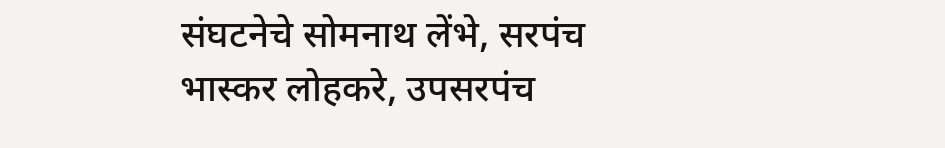संघटनेचे सोमनाथ लेंभे, सरपंच भास्कर लोहकरे, उपसरपंच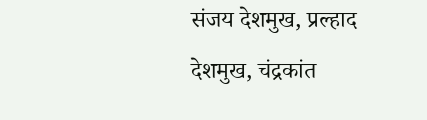संजय देशमुख, प्रल्हाद देशमुख, चंद्रकांत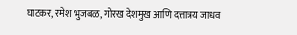घाटकर, रमेश भुजबळ, गोरख देशमुख आणि दत्तात्रय जाधव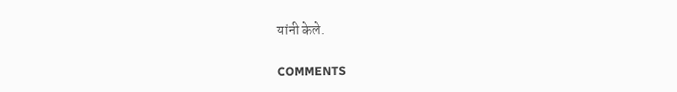यांनी केले.

COMMENTS